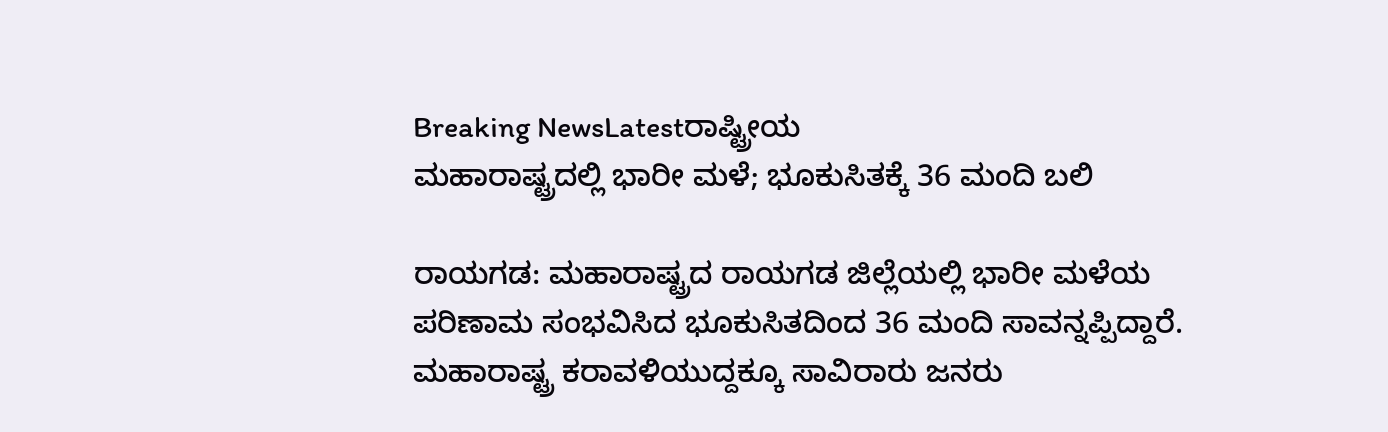Breaking NewsLatestರಾಷ್ಟ್ರೀಯ
ಮಹಾರಾಷ್ಟ್ರದಲ್ಲಿ ಭಾರೀ ಮಳೆ; ಭೂಕುಸಿತಕ್ಕೆ 36 ಮಂದಿ ಬಲಿ

ರಾಯಗಡ: ಮಹಾರಾಷ್ಟ್ರದ ರಾಯಗಡ ಜಿಲ್ಲೆಯಲ್ಲಿ ಭಾರೀ ಮಳೆಯ ಪರಿಣಾಮ ಸಂಭವಿಸಿದ ಭೂಕುಸಿತದಿಂದ 36 ಮಂದಿ ಸಾವನ್ನಪ್ಪಿದ್ದಾರೆ.
ಮಹಾರಾಷ್ಟ್ರ ಕರಾವಳಿಯುದ್ದಕ್ಕೂ ಸಾವಿರಾರು ಜನರು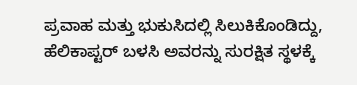ಪ್ರವಾಹ ಮತ್ತು ಭುಕುಸಿದಲ್ಲಿ ಸಿಲುಕಿಕೊಂಡಿದ್ದು, ಹೆಲಿಕಾಪ್ಟರ್ ಬಳಸಿ ಅವರನ್ನು ಸುರಕ್ಷಿತ ಸ್ಥಳಕ್ಕೆ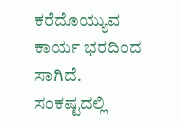ಕರೆದೊಯ್ಯುವ ಕಾರ್ಯ ಭರದಿಂದ ಸಾಗಿದೆ.
ಸಂಕಷ್ಟದಲ್ಲಿ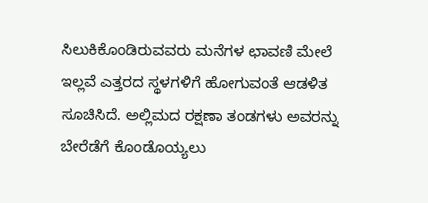ಸಿಲುಕಿಕೊಂಡಿರುವವರು ಮನೆಗಳ ಛಾವಣಿ ಮೇಲೆ ಇಲ್ಲವೆ ಎತ್ತರದ ಸ್ಥಳಗಳಿಗೆ ಹೋಗುವಂತೆ ಆಡಳಿತ ಸೂಚಿಸಿದೆ. ಅಲ್ಲಿಮದ ರಕ್ಷಣಾ ತಂಡಗಳು ಅವರನ್ನು ಬೇರೆಡೆಗೆ ಕೊಂಡೊಯ್ಯಲು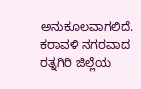ಅನುಕೂಲವಾಗಲಿದೆ.
ಕರಾವಳಿ ನಗರವಾದ ರತ್ನಗಿರಿ ಜಿಲ್ಲೆಯ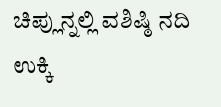ಚಿಪ್ಲುನ್ನಲ್ಲಿ ವಶಿಷ್ಠಿ ನದಿ ಉಕ್ಕಿ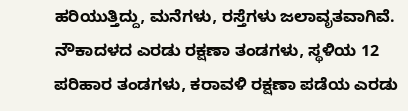ಹರಿಯುತ್ತಿದ್ದು, ಮನೆಗಳು, ರಸ್ತೆಗಳು ಜಲಾವೃತವಾಗಿವೆ.
ನೌಕಾದಳದ ಎರಡು ರಕ್ಷಣಾ ತಂಡಗಳು, ಸ್ಥಳಿಯ 12 ಪರಿಹಾರ ತಂಡಗಳು, ಕರಾವಳಿ ರಕ್ಷಣಾ ಪಡೆಯ ಎರಡು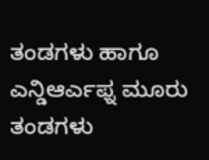ತಂಡಗಳು ಹಾಗೂ ಎನ್ಡಿಆರ್ಎಫ್ನ ಮೂರು ತಂಡಗಳು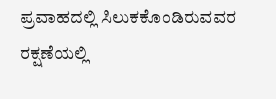ಪ್ರವಾಹದಲ್ಲಿ ಸಿಲುಕಕೊಂಡಿರುವವರ ರಕ್ಷಣೆಯಲ್ಲಿ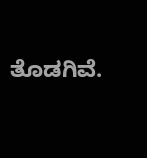ತೊಡಗಿವೆ.